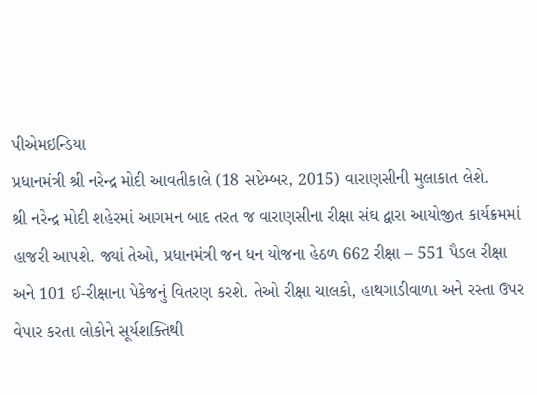પીએમઇન્ડિયા
પ્રધાનમંત્રી શ્રી નરેન્દ્ર મોદી આવતીકાલે (18 સપ્ટેમ્બર, 2015) વારાણસીની મુલાકાત લેશે.
શ્રી નરેન્દ્ર મોદી શહેરમાં આગમન બાદ તરત જ વારાણસીના રીક્ષા સંઘ દ્વારા આયોજીત કાર્યક્રમમાં હાજરી આપશે. જ્યાં તેઓ, પ્રધાનમંત્રી જન ધન યોજના હેઠળ 662 રીક્ષા – 551 પૈડલ રીક્ષા અને 101 ઈ-રીક્ષાના પેકેજનું વિતરણ કરશે. તેઓ રીક્ષા ચાલકો, હાથગાડીવાળા અને રસ્તા ઉપર વેપાર કરતા લોકોને સૂર્યશક્તિથી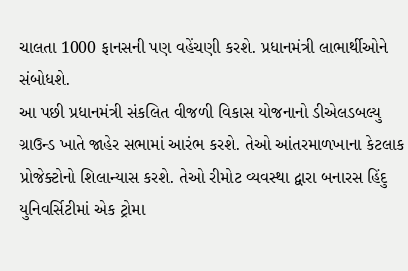ચાલતા 1000 ફાનસની પણ વહેંચણી કરશે. પ્રધાનમંત્રી લાભાર્થીઓને સંબોધશે.
આ પછી પ્રધાનમંત્રી સંકલિત વીજળી વિકાસ યોજનાનો ડીએલડબલ્યુ ગ્રાઉન્ડ ખાતે જાહેર સભામાં આરંભ કરશે. તેઓ આંતરમાળખાના કેટલાક પ્રોજેક્ટોનો શિલાન્યાસ કરશે. તેઓ રીમોટ વ્યવસ્થા દ્વારા બનારસ હિંદુ યુનિવર્સિટીમાં એક ટ્રોમા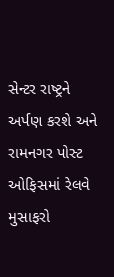સેન્ટર રાષ્ટ્રને અર્પણ કરશે અને રામનગર પોસ્ટ ઓફિસમાં રેલવે મુસાફરો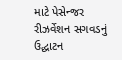માટે પેસેન્જર રીઝર્વેશન સગવડનું ઉદ્ઘાટન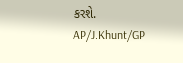કરશે.
AP/J.Khunt/GP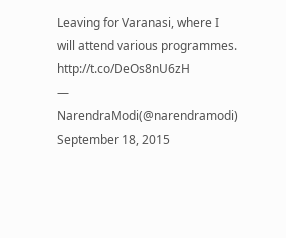Leaving for Varanasi, where I will attend various programmes. http://t.co/DeOs8nU6zH
— NarendraModi(@narendramodi) September 18, 2015